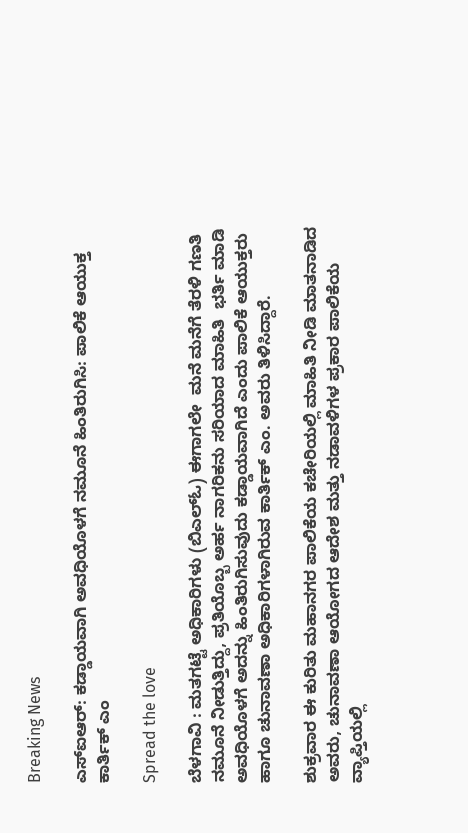Breaking News

ಎಸ್ಐಆರ್: ಕಡ್ಡಾಯವಾಗಿ ಅವಧಿಯೊಳಗೆ ನಮೂನೆ ಹಿಂತಿರುಗಿಸಿ: ಪಾಲಿಕೆ ಆಯುಕ್ತ ಕಾರ್ತಿಕ್ ಎಂ

Spread the love

ಬೆಳಗಾವಿ : ಮತಗಟ್ಟೆ ಅಧಿಕಾರಿಗಳು (ಬಿಎಲ್ಓ) ಈಗಾಗಲೇ  ಮನೆ ಮನೆಗೆ ತೆರಳಿ ಗಣತಿ ನಮೂನೆ ನೀಡುತ್ತಿದ್ದು, ಪ್ರತಿಯೊಬ್ಬ ಅರ್ಹ ನಾಗರಿಕನು ಸರಿಯಾದ ಮಾಹಿತಿ  ಭರ್ತಿ ಮಾಡಿ ಅವಧಿಯೊಳಗೆ ಅದನ್ನು ಹಿಂತಿರುಗಿಸುವುದು ಕಡ್ಡಾಯವಾಗಿದೆ ಎಂದು ಪಾಲಿಕೆ ಆಯುಕ್ತರು ಹಾಗೂ ಚುನಾವಣಾ ಅಧಿಕಾರಿಗಳಾಗಿರುವ ಕಾರ್ತಿಕ್ ಎಂ. ಅವರು ತಿಳಿಸಿದ್ದಾರೆ.

ಶುಕ್ರವಾರ ಈ ಕುರಿತು ಮಹಾನಗರ ಪಾಲಿಕೆಯ ಕಚೇರಿಯಲ್ಲಿ ಮಾಹಿತಿ ನೀಡಿ ಮಾತನಾಡಿದ ಅವರು, ಚುನಾವಣಾ ಆಯೋಗದ ಆದೇಶ ಮತ್ತು ನಡಾವಳಿಗಳ ಪ್ರಕಾರ ಪಾಲಿಕೆಯ ವ್ಯಾಪ್ತಿಯಲ್ಲಿ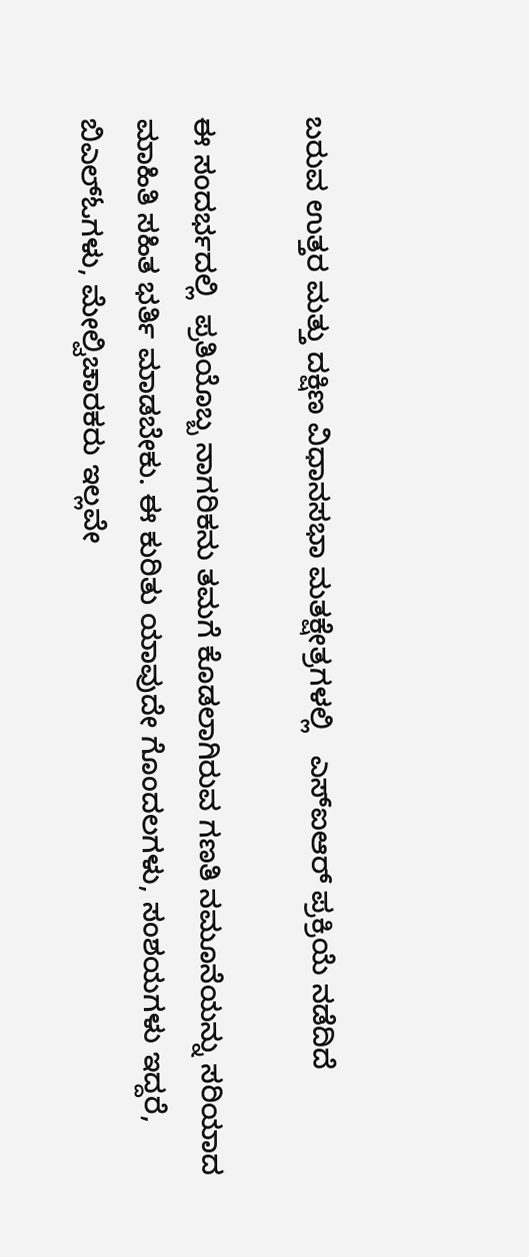ಬರುವ ಉತ್ತರ ಮತ್ತು ದಕ್ಷಿಣ ವಿಧಾನಸಭಾ ಮತಕ್ಷೇತ್ರಗಳಲ್ಲಿ   ಎಸ್ಐಆರ್ ಪ್ರಕ್ರಿಯೆ ನಡೆದಿದೆ

ಈ ಸಂದರ್ಭದಲ್ಲಿ  ಪ್ರತಿಯೊಬ್ಬ ನಾಗರಿಕನು ತಮಗೆ ಕೊಡಲಾಗಿರುವ ಗಣತಿ ನಮೂನೆಯನ್ನು ಸರಿಯಾದ ಮಾಹಿತಿ ಸಹಿತ ಭರ್ತಿ ಮಾಡಬೇಕು. ಈ ಕುರಿತು ಯಾವುದೇ ಗೊಂದಲಗಳು, ಸಂಶಯಗಳು ಇದ್ದರೆ, ಬಿಎಲ್ಓಗಳು, ಮೇಲ್ವಿಚಾರಕರು ಇಲ್ಲವೇ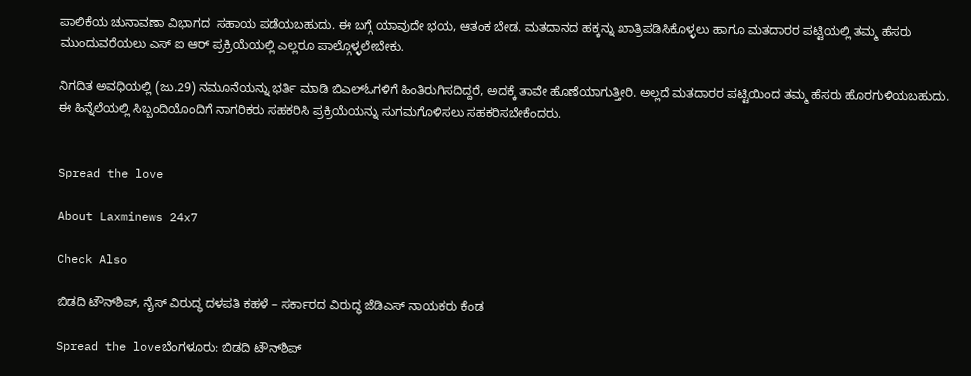ಪಾಲಿಕೆಯ ಚುನಾವಣಾ ವಿಭಾಗದ  ಸಹಾಯ ಪಡೆಯಬಹುದು. ಈ ಬಗ್ಗೆ ಯಾವುದೇ ಭಯ, ಆತಂಕ ಬೇಡ. ಮತದಾನದ ಹಕ್ಕನ್ನು ಖಾತ್ರಿಪಡಿಸಿಕೊಳ್ಳಲು ಹಾಗೂ ಮತದಾರರ ಪಟ್ಟಿಯಲ್ಲಿ ತಮ್ಮ ಹೆಸರು ಮುಂದುವರೆಯಲು ಎಸ್ ಐ ಆರ್ ಪ್ರಕ್ರಿಯೆಯಲ್ಲಿ ಎಲ್ಲರೂ ಪಾಲ್ಗೊಳ್ಳಲೇಬೇಕು.

ನಿಗದಿತ ಅವಧಿಯಲ್ಲಿ (ಜು.29) ನಮೂನೆಯನ್ನು ಭರ್ತಿ ಮಾಡಿ ಬಿಎಲ್ಓಗಳಿಗೆ ಹಿಂತಿರುಗಿಸದಿದ್ದರೆ, ಅದಕ್ಕೆ ತಾವೇ ಹೊಣೆಯಾಗುತ್ತೀರಿ. ಅಲ್ಲದೆ ಮತದಾರರ ಪಟ್ಟಿಯಿಂದ ತಮ್ಮ ಹೆಸರು ಹೊರಗುಳಿಯಬಹುದು. ಈ ಹಿನ್ನೆಲೆಯಲ್ಲಿ ಸಿಬ್ಬಂದಿಯೊಂದಿಗೆ ನಾಗರಿಕರು ಸಹಕರಿಸಿ ಪ್ರಕ್ರಿಯೆಯನ್ನು ಸುಗಮಗೊಳಿಸಲು ಸಹಕರಿಸಬೇಕೆಂದರು.


Spread the love

About Laxminews 24x7

Check Also

ಬಿಡದಿ ಟೌನ್‌ಶಿಪ್, ನೈಸ್ ವಿರುದ್ಧ ದಳಪತಿ ಕಹಳೆ – ಸರ್ಕಾರದ ವಿರುದ್ಧ ಜೆಡಿಎಸ್ ನಾಯಕರು ಕೆಂಡ

Spread the loveಬೆಂಗಳೂರು: ಬಿಡದಿ ಟೌನ್‌ಶಿಪ್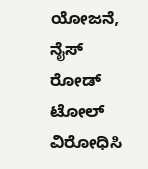ಯೋಜನೆ, ನೈಸ್ ರೋಡ್ ಟೋಲ್ ವಿರೋಧಿಸಿ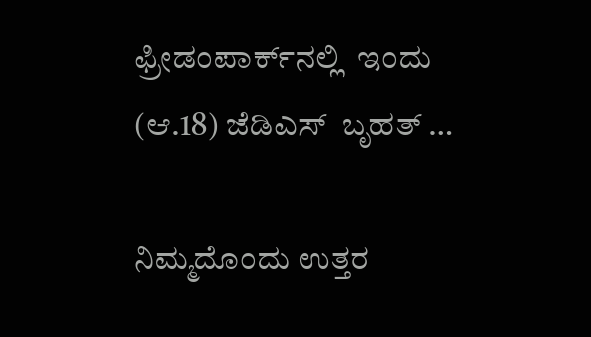ಫ್ರೀಡಂಪಾರ್ಕ್‌ನಲ್ಲಿ  ಇಂದು (ಆ.18) ಜೆಡಿಎಸ್  ಬೃಹತ್ …

ನಿಮ್ಮದೊಂದು ಉತ್ತರ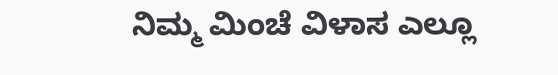ನಿಮ್ಮ ಮಿಂಚೆ ವಿಳಾಸ ಎಲ್ಲೂ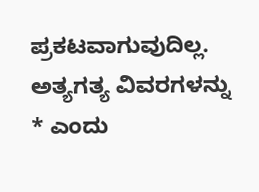ಪ್ರಕಟವಾಗುವುದಿಲ್ಲ. ಅತ್ಯಗತ್ಯ ವಿವರಗಳನ್ನು * ಎಂದು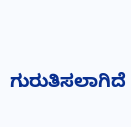ಗುರುತಿಸಲಾಗಿದೆ